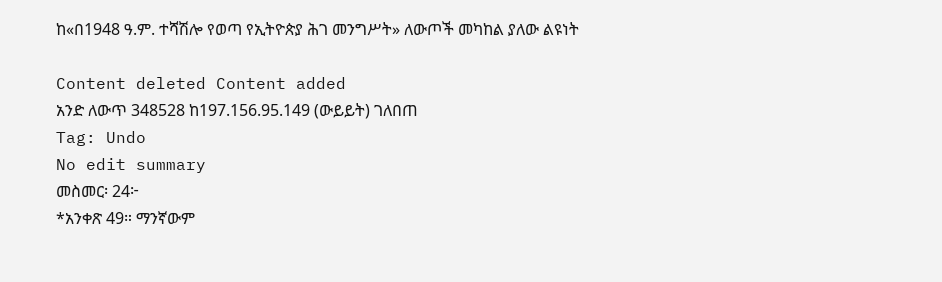ከ«በ1948 ዓ.ም. ተሻሽሎ የወጣ የኢትዮጵያ ሕገ መንግሥት» ለውጦች መካከል ያለው ልዩነት

Content deleted Content added
አንድ ለውጥ 348528 ከ197.156.95.149 (ውይይት) ገለበጠ
Tag: Undo
No edit summary
መስመር፡ 24፦
*አንቀጽ 49። ማንኛውም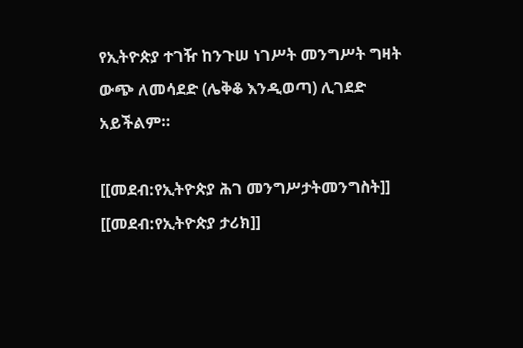የኢትዮጵያ ተገዥ ከንጉሠ ነገሥት መንግሥት ግዛት ውጭ ለመሳደድ (ሌቅቆ እንዲወጣ) ሊገደድ አይችልም።

[[መደብ:የኢትዮጵያ ሕገ መንግሥታትመንግስት]]
[[መደብ:የኢትዮጵያ ታሪክ]]